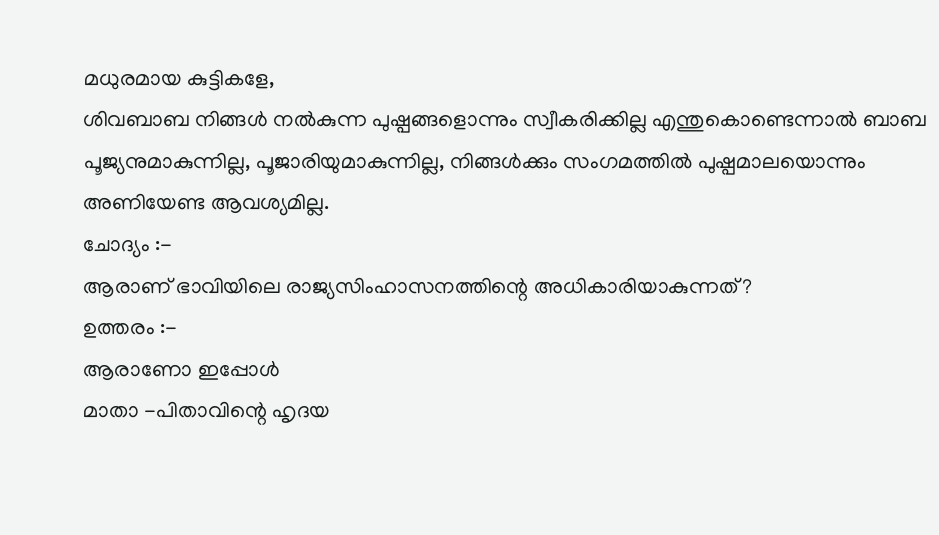മധുരമായ കുട്ടികളേ,
ശിവബാബ നിങ്ങൾ നൽകുന്ന പുഷ്പങ്ങളൊന്നും സ്വീകരിക്കില്ല എന്തുകൊണ്ടെന്നാൽ ബാബ
പൂജ്യനുമാകുന്നില്ല, പൂജാരിയുമാകുന്നില്ല, നിങ്ങൾക്കും സംഗമത്തിൽ പുഷ്പമാലയൊന്നും
അണിയേണ്ട ആവശ്യമില്ല.
ചോദ്യം :-
ആരാണ് ഭാവിയിലെ രാജ്യസിംഹാസനത്തിന്റെ അധികാരിയാകുന്നത്?
ഉത്തരം :-
ആരാണോ ഇപ്പോൾ
മാതാ -പിതാവിന്റെ ഹൃദയ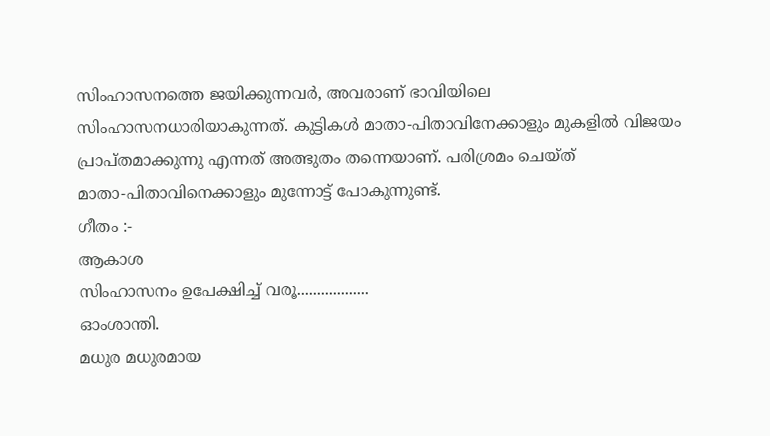സിംഹാസനത്തെ ജയിക്കുന്നവർ, അവരാണ് ഭാവിയിലെ
സിംഹാസനധാരിയാകുന്നത്. കുട്ടികൾ മാതാ-പിതാവിനേക്കാളും മുകളിൽ വിജയം
പ്രാപ്തമാക്കുന്നു എന്നത് അത്ഭുതം തന്നെയാണ്. പരിശ്രമം ചെയ്ത്
മാതാ-പിതാവിനെക്കാളും മുന്നോട്ട് പോകുന്നുണ്ട്.
ഗീതം :-
ആകാശ
സിംഹാസനം ഉപേക്ഷിച്ച് വരൂ..................
ഓംശാന്തി.
മധുര മധുരമായ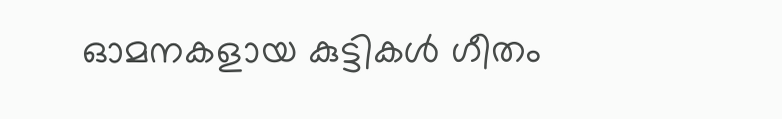ഓമനകളായ കുട്ടികൾ ഗീതം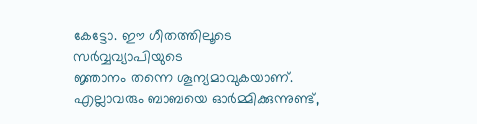കേട്ടോ. ഈ ഗീതത്തിലൂടെ സർവ്വവ്യാപിയുടെ
ജ്ഞാനം തന്നെ ശൂന്യമാവുകയാണ്. എല്ലാവരും ബാബയെ ഓർമ്മിക്കുന്നുണ്ട്,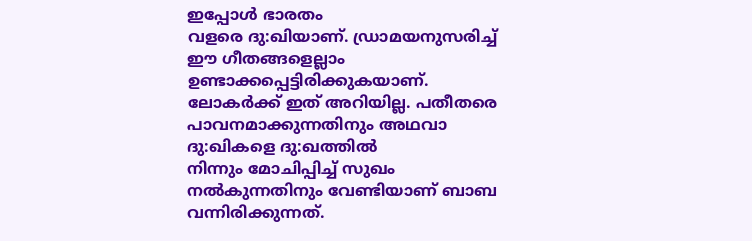ഇപ്പോൾ ഭാരതം
വളരെ ദു:ഖിയാണ്. ഡ്രാമയനുസരിച്ച് ഈ ഗീതങ്ങളെല്ലാം ഉണ്ടാക്കപ്പെട്ടിരിക്കുകയാണ്.
ലോകർക്ക് ഇത് അറിയില്ല. പതീതരെ പാവനമാക്കുന്നതിനും അഥവാ ദു:ഖികളെ ദു:ഖത്തിൽ
നിന്നും മോചിപ്പിച്ച് സുഖം നൽകുന്നതിനും വേണ്ടിയാണ് ബാബ വന്നിരിക്കുന്നത്.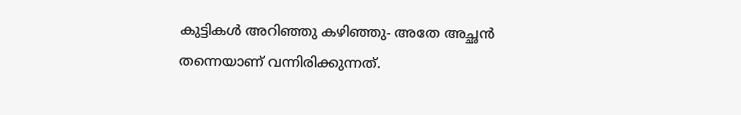കുട്ടികൾ അറിഞ്ഞു കഴിഞ്ഞു- അതേ അച്ഛൻ തന്നെയാണ് വന്നിരിക്കുന്നത്.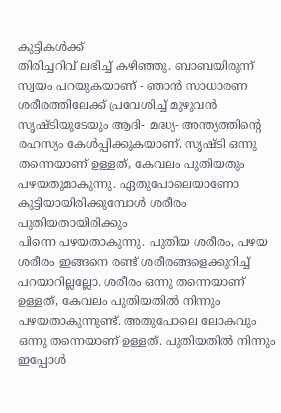കുട്ടികൾക്ക്
തിരിച്ചറിവ് ലഭിച്ച് കഴിഞ്ഞു. ബാബയിരുന്ന് സ്വയം പറയുകയാണ് - ഞാൻ സാധാരണ
ശരീരത്തിലേക്ക് പ്രവേശിച്ച് മുഴുവൻ സൃഷ്ടിയുടേയും ആദി- മദ്ധ്യ- അന്ത്യത്തിന്റെ
രഹസ്യം കേൾപ്പിക്കുകയാണ്. സൃഷ്ടി ഒന്നു തന്നെയാണ് ഉള്ളത്, കേവലം പുതിയതും
പഴയതുമാകുന്നു. ഏതുപോലെയാണോ കുട്ടിയായിരിക്കുമ്പോൾ ശരീരം പുതിയതായിരിക്കും
പിന്നെ പഴയതാകുന്നു. പുതിയ ശരീരം, പഴയ ശരീരം ഇങ്ങനെ രണ്ട് ശരീരങ്ങളെക്കുറിച്ച്
പറയാറില്ലല്ലോ. ശരീരം ഒന്നു തന്നെയാണ് ഉള്ളത്, കേവലം പുതിയതിൽ നിന്നും
പഴയതാകുന്നുണ്ട്. അതുപോലെ ലോകവും ഒന്നു തന്നെയാണ് ഉള്ളത്. പുതിയതിൽ നിന്നും
ഇപ്പോൾ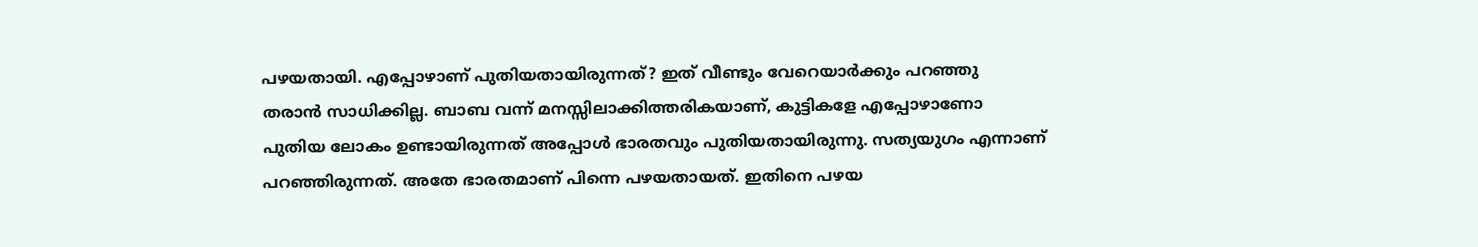പഴയതായി. എപ്പോഴാണ് പുതിയതായിരുന്നത്? ഇത് വീണ്ടും വേറെയാർക്കും പറഞ്ഞു
തരാൻ സാധിക്കില്ല. ബാബ വന്ന് മനസ്സിലാക്കിത്തരികയാണ്, കുട്ടികളേ എപ്പോഴാണോ
പുതിയ ലോകം ഉണ്ടായിരുന്നത് അപ്പോൾ ഭാരതവും പുതിയതായിരുന്നു. സത്യയുഗം എന്നാണ്
പറഞ്ഞിരുന്നത്. അതേ ഭാരതമാണ് പിന്നെ പഴയതായത്. ഇതിനെ പഴയ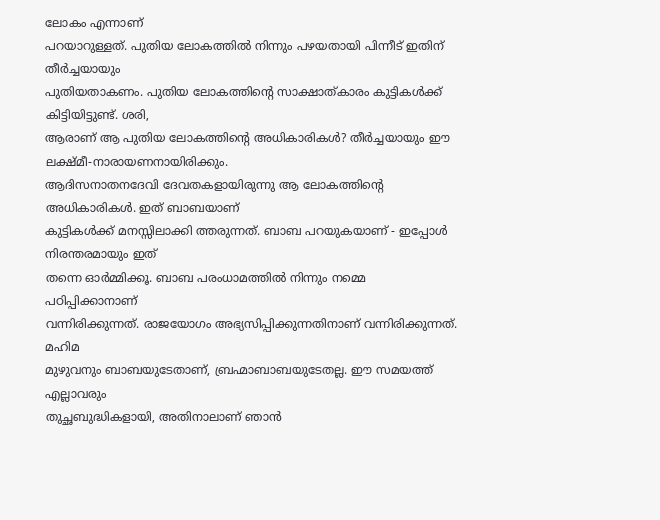ലോകം എന്നാണ്
പറയാറുള്ളത്. പുതിയ ലോകത്തിൽ നിന്നും പഴയതായി പിന്നീട് ഇതിന് തീർച്ചയായും
പുതിയതാകണം. പുതിയ ലോകത്തിന്റെ സാക്ഷാത്കാരം കുട്ടികൾക്ക് കിട്ടിയിട്ടുണ്ട്. ശരി,
ആരാണ് ആ പുതിയ ലോകത്തിന്റെ അധികാരികൾ? തീർച്ചയായും ഈ ലക്ഷ്മീ-നാരായണനായിരിക്കും.
ആദിസനാതനദേവി ദേവതകളായിരുന്നു ആ ലോകത്തിന്റെ അധികാരികൾ. ഇത് ബാബയാണ്
കുട്ടികൾക്ക് മനസ്സിലാക്കി ത്തരുന്നത്. ബാബ പറയുകയാണ് - ഇപ്പോൾ നിരന്തരമായും ഇത്
തന്നെ ഓർമ്മിക്കൂ. ബാബ പരംധാമത്തിൽ നിന്നും നമ്മെ പഠിപ്പിക്കാനാണ്
വന്നിരിക്കുന്നത്. രാജയോഗം അഭ്യസിപ്പിക്കുന്നതിനാണ് വന്നിരിക്കുന്നത്. മഹിമ
മുഴുവനും ബാബയുടേതാണ്, ബ്രഹ്മാബാബയുടേതല്ല. ഈ സമയത്ത് എല്ലാവരും
തുച്ഛബുദ്ധികളായി, അതിനാലാണ് ഞാൻ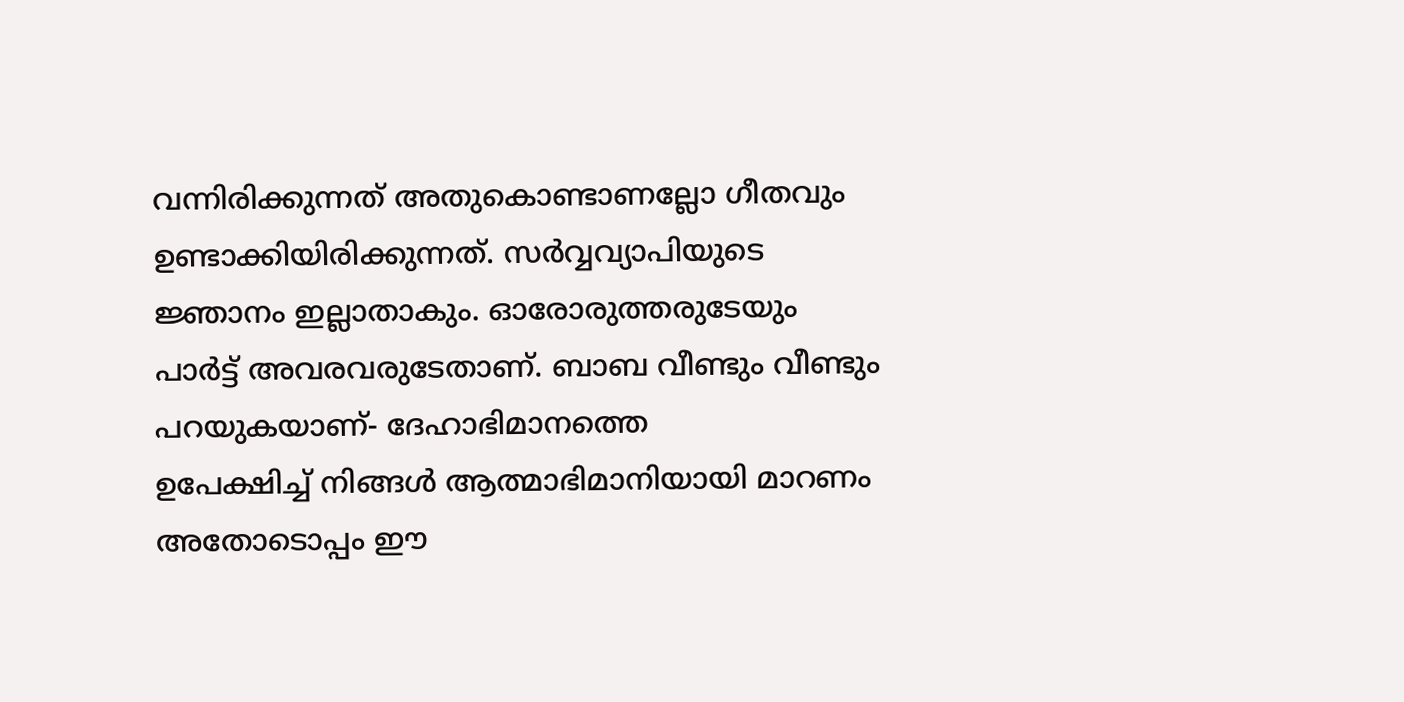വന്നിരിക്കുന്നത് അതുകൊണ്ടാണല്ലോ ഗീതവും
ഉണ്ടാക്കിയിരിക്കുന്നത്. സർവ്വവ്യാപിയുടെ ജ്ഞാനം ഇല്ലാതാകും. ഓരോരുത്തരുടേയും
പാർട്ട് അവരവരുടേതാണ്. ബാബ വീണ്ടും വീണ്ടും പറയുകയാണ്- ദേഹാഭിമാനത്തെ
ഉപേക്ഷിച്ച് നിങ്ങൾ ആത്മാഭിമാനിയായി മാറണം അതോടൊപ്പം ഈ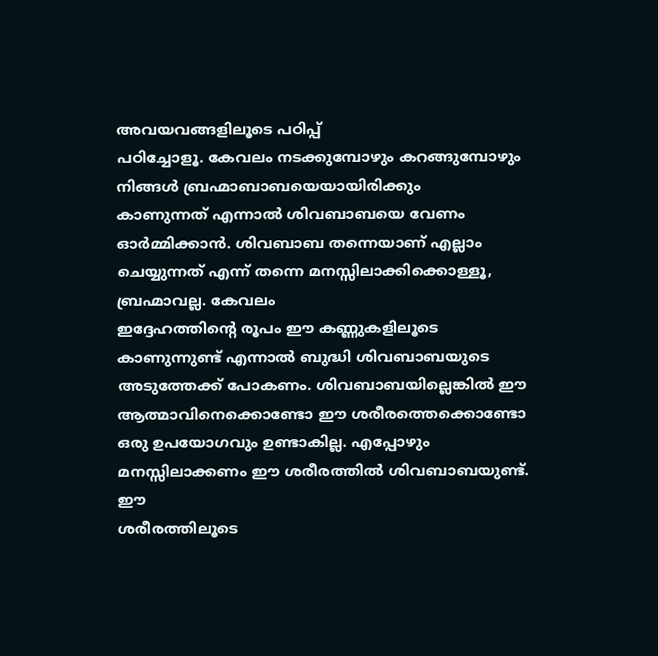അവയവങ്ങളിലൂടെ പഠിപ്പ്
പഠിച്ചോളൂ. കേവലം നടക്കുമ്പോഴും കറങ്ങുമ്പോഴും നിങ്ങൾ ബ്രഹ്മാബാബയെയായിരിക്കും
കാണുന്നത് എന്നാൽ ശിവബാബയെ വേണം ഓർമ്മിക്കാൻ. ശിവബാബ തന്നെയാണ് എല്ലാം
ചെയ്യുന്നത് എന്ന് തന്നെ മനസ്സിലാക്കിക്കൊള്ളൂ, ബ്രഹ്മാവല്ല. കേവലം
ഇദ്ദേഹത്തിന്റെ രൂപം ഈ കണ്ണുകളിലൂടെ കാണുന്നുണ്ട് എന്നാൽ ബുദ്ധി ശിവബാബയുടെ
അടുത്തേക്ക് പോകണം. ശിവബാബയില്ലെങ്കിൽ ഈ ആത്മാവിനെക്കൊണ്ടോ ഈ ശരീരത്തെക്കൊണ്ടോ
ഒരു ഉപയോഗവും ഉണ്ടാകില്ല. എപ്പോഴും മനസ്സിലാക്കണം ഈ ശരീരത്തിൽ ശിവബാബയുണ്ട്. ഈ
ശരീരത്തിലൂടെ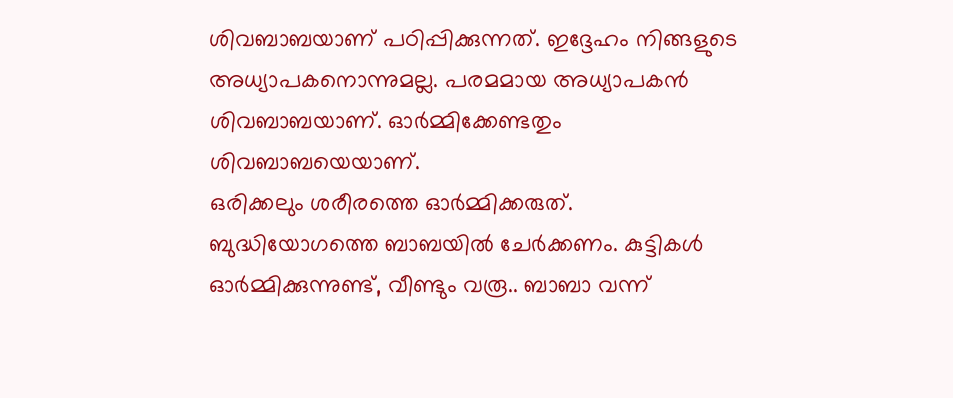ശിവബാബയാണ് പഠിപ്പിക്കുന്നത്. ഇദ്ദേഹം നിങ്ങളുടെ
അധ്യാപകനൊന്നുമല്ല. പരമമായ അധ്യാപകൻ ശിവബാബയാണ്. ഓർമ്മിക്കേണ്ടതും ശിവബാബയെയാണ്.
ഒരിക്കലും ശരീരത്തെ ഓർമ്മിക്കരുത്. ബുദ്ധിയോഗത്തെ ബാബയിൽ ചേർക്കണം. കുട്ടികൾ
ഓർമ്മിക്കുന്നുണ്ട്, വീണ്ടും വരൂ.. ബാബാ വന്ന്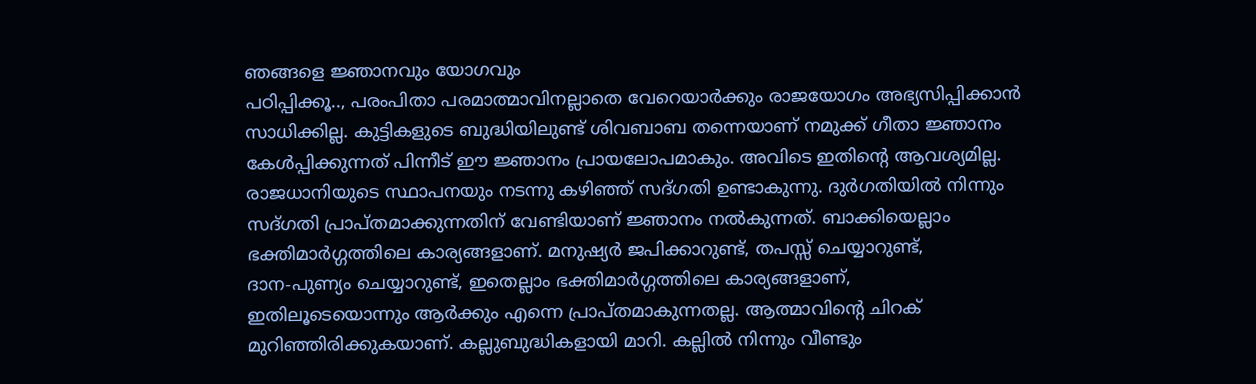ഞങ്ങളെ ജ്ഞാനവും യോഗവും
പഠിപ്പിക്കൂ.., പരംപിതാ പരമാത്മാവിനല്ലാതെ വേറെയാർക്കും രാജയോഗം അഭ്യസിപ്പിക്കാൻ
സാധിക്കില്ല. കുട്ടികളുടെ ബുദ്ധിയിലുണ്ട് ശിവബാബ തന്നെയാണ് നമുക്ക് ഗീതാ ജ്ഞാനം
കേൾപ്പിക്കുന്നത് പിന്നീട് ഈ ജ്ഞാനം പ്രായലോപമാകും. അവിടെ ഇതിന്റെ ആവശ്യമില്ല.
രാജധാനിയുടെ സ്ഥാപനയും നടന്നു കഴിഞ്ഞ് സദ്ഗതി ഉണ്ടാകുന്നു. ദുർഗതിയിൽ നിന്നും
സദ്ഗതി പ്രാപ്തമാക്കുന്നതിന് വേണ്ടിയാണ് ജ്ഞാനം നൽകുന്നത്. ബാക്കിയെല്ലാം
ഭക്തിമാർഗ്ഗത്തിലെ കാര്യങ്ങളാണ്. മനുഷ്യർ ജപിക്കാറുണ്ട്, തപസ്സ് ചെയ്യാറുണ്ട്,
ദാന-പുണ്യം ചെയ്യാറുണ്ട്, ഇതെല്ലാം ഭക്തിമാർഗ്ഗത്തിലെ കാര്യങ്ങളാണ്,
ഇതിലൂടെയൊന്നും ആർക്കും എന്നെ പ്രാപ്തമാകുന്നതല്ല. ആത്മാവിന്റെ ചിറക്
മുറിഞ്ഞിരിക്കുകയാണ്. കല്ലുബുദ്ധികളായി മാറി. കല്ലിൽ നിന്നും വീണ്ടും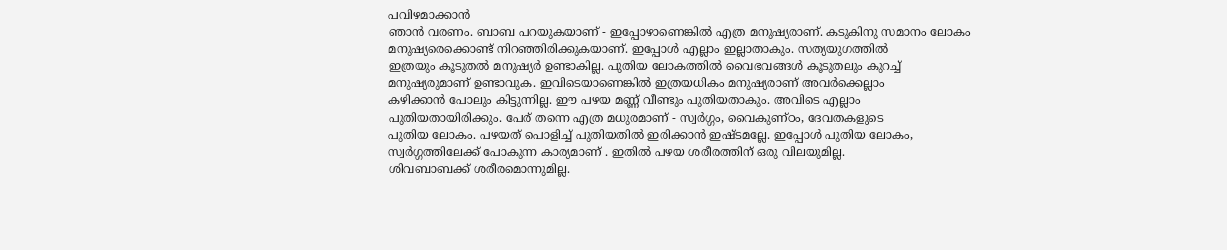പവിഴമാക്കാൻ
ഞാൻ വരണം. ബാബ പറയുകയാണ് - ഇപ്പോഴാണെങ്കിൽ എത്ര മനുഷ്യരാണ്. കടുകിനു സമാനം ലോകം
മനുഷ്യരെക്കൊണ്ട് നിറഞ്ഞിരിക്കുകയാണ്. ഇപ്പോൾ എല്ലാം ഇല്ലാതാകും. സത്യയുഗത്തിൽ
ഇത്രയും കൂടുതൽ മനുഷ്യർ ഉണ്ടാകില്ല. പുതിയ ലോകത്തിൽ വൈഭവങ്ങൾ കൂടുതലും കുറച്ച്
മനുഷ്യരുമാണ് ഉണ്ടാവുക. ഇവിടെയാണെങ്കിൽ ഇത്രയധികം മനുഷ്യരാണ് അവർക്കെല്ലാം
കഴിക്കാൻ പോലും കിട്ടുന്നില്ല. ഈ പഴയ മണ്ണ് വീണ്ടും പുതിയതാകും. അവിടെ എല്ലാം
പുതിയതായിരിക്കും. പേര് തന്നെ എത്ര മധുരമാണ് - സ്വർഗ്ഗം, വൈകുണ്ഠം, ദേവതകളുടെ
പുതിയ ലോകം. പഴയത് പൊളിച്ച് പുതിയതിൽ ഇരിക്കാൻ ഇഷ്ടമല്ലേ. ഇപ്പോൾ പുതിയ ലോകം,
സ്വർഗ്ഗത്തിലേക്ക് പോകുന്ന കാര്യമാണ് . ഇതിൽ പഴയ ശരീരത്തിന് ഒരു വിലയുമില്ല.
ശിവബാബക്ക് ശരീരമൊന്നുമില്ല.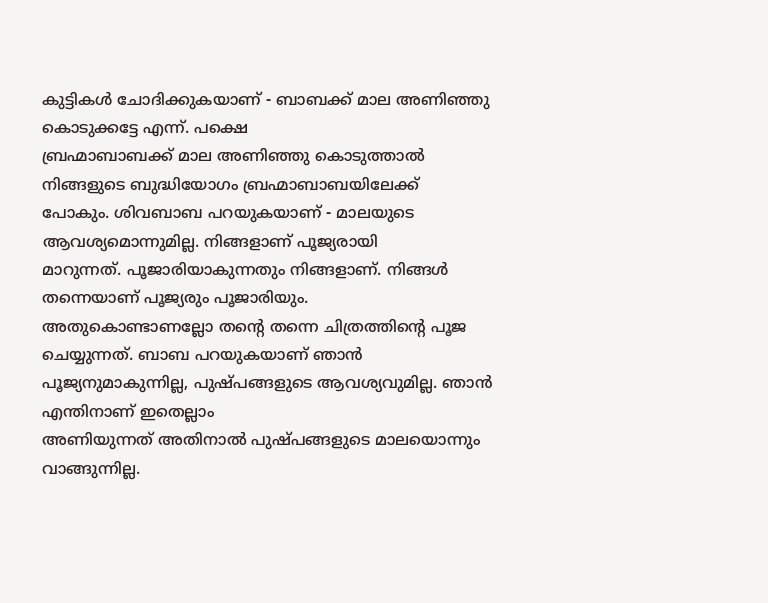കുട്ടികൾ ചോദിക്കുകയാണ് - ബാബക്ക് മാല അണിഞ്ഞു കൊടുക്കട്ടേ എന്ന്. പക്ഷെ
ബ്രഹ്മാബാബക്ക് മാല അണിഞ്ഞു കൊടുത്താൽ നിങ്ങളുടെ ബുദ്ധിയോഗം ബ്രഹ്മാബാബയിലേക്ക്
പോകും. ശിവബാബ പറയുകയാണ് - മാലയുടെ ആവശ്യമൊന്നുമില്ല. നിങ്ങളാണ് പൂജ്യരായി
മാറുന്നത്. പൂജാരിയാകുന്നതും നിങ്ങളാണ്. നിങ്ങൾ തന്നെയാണ് പൂജ്യരും പൂജാരിയും.
അതുകൊണ്ടാണല്ലോ തന്റെ തന്നെ ചിത്രത്തിന്റെ പൂജ ചെയ്യുന്നത്. ബാബ പറയുകയാണ് ഞാൻ
പൂജ്യനുമാകുന്നില്ല, പുഷ്പങ്ങളുടെ ആവശ്യവുമില്ല. ഞാൻ എന്തിനാണ് ഇതെല്ലാം
അണിയുന്നത് അതിനാൽ പുഷ്പങ്ങളുടെ മാലയൊന്നും വാങ്ങുന്നില്ല.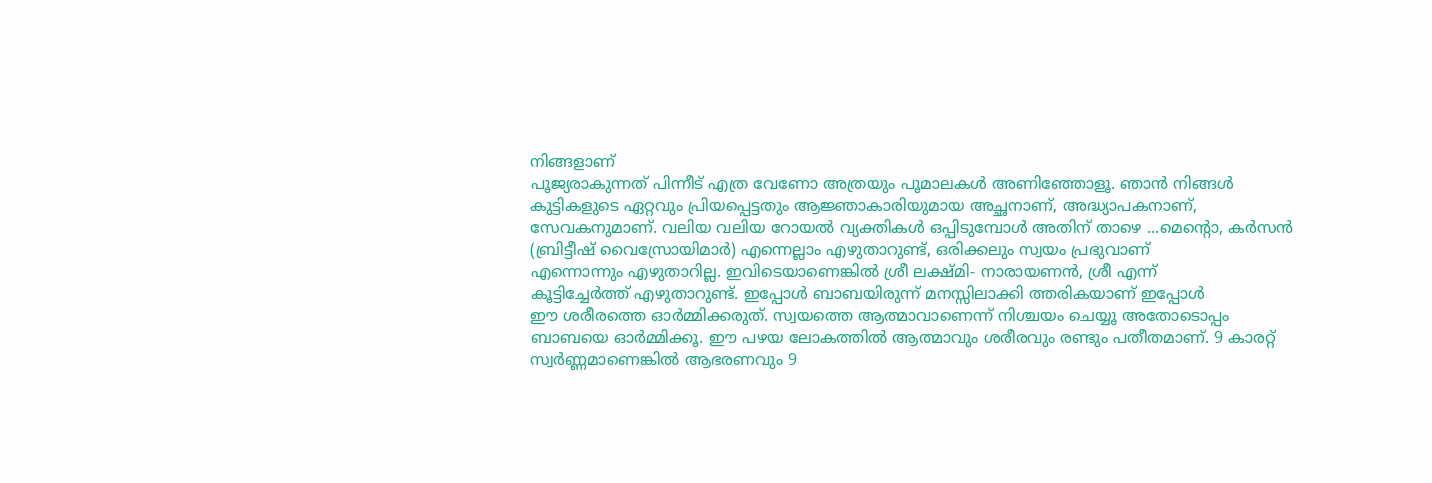നിങ്ങളാണ്
പൂജ്യരാകുന്നത് പിന്നീട് എത്ര വേണോ അത്രയും പൂമാലകൾ അണിഞ്ഞോളൂ. ഞാൻ നിങ്ങൾ
കുട്ടികളുടെ ഏറ്റവും പ്രിയപ്പെട്ടതും ആജ്ഞാകാരിയുമായ അച്ഛനാണ്, അദ്ധ്യാപകനാണ്,
സേവകനുമാണ്. വലിയ വലിയ റോയൽ വ്യക്തികൾ ഒപ്പിടുമ്പോൾ അതിന് താഴെ ...മെന്റൊ, കർസൻ
(ബ്രിട്ടീഷ് വൈസ്രോയിമാർ) എന്നെല്ലാം എഴുതാറുണ്ട്, ഒരിക്കലും സ്വയം പ്രഭുവാണ്
എന്നൊന്നും എഴുതാറില്ല. ഇവിടെയാണെങ്കിൽ ശ്രീ ലക്ഷ്മി- നാരായണൻ, ശ്രീ എന്ന്
കൂട്ടിച്ചേർത്ത് എഴുതാറുണ്ട്. ഇപ്പോൾ ബാബയിരുന്ന് മനസ്സിലാക്കി ത്തരികയാണ് ഇപ്പോൾ
ഈ ശരീരത്തെ ഓർമ്മിക്കരുത്. സ്വയത്തെ ആത്മാവാണെന്ന് നിശ്ചയം ചെയ്യൂ അതോടൊപ്പം
ബാബയെ ഓർമ്മിക്കൂ. ഈ പഴയ ലോകത്തിൽ ആത്മാവും ശരീരവും രണ്ടും പതീതമാണ്. 9 കാരറ്റ്
സ്വർണ്ണമാണെങ്കിൽ ആഭരണവും 9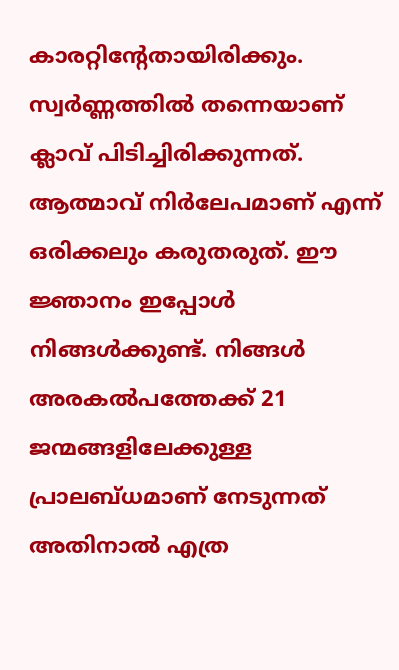കാരറ്റിന്റേതായിരിക്കും. സ്വർണ്ണത്തിൽ തന്നെയാണ്
ക്ലാവ് പിടിച്ചിരിക്കുന്നത്. ആത്മാവ് നിർലേപമാണ് എന്ന് ഒരിക്കലും കരുതരുത്. ഈ
ജ്ഞാനം ഇപ്പോൾ നിങ്ങൾക്കുണ്ട്. നിങ്ങൾ അരകൽപത്തേക്ക് 21 ജന്മങ്ങളിലേക്കുള്ള
പ്രാലബ്ധമാണ് നേടുന്നത് അതിനാൽ എത്ര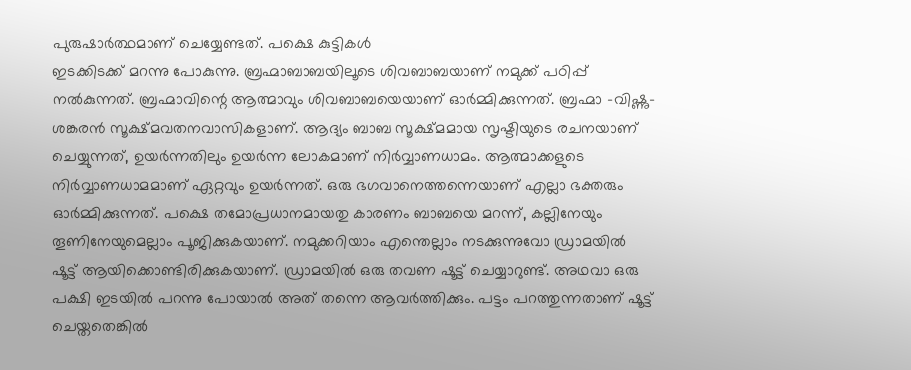പുരുഷാർത്ഥമാണ് ചെയ്യേണ്ടത്. പക്ഷെ കുട്ടികൾ
ഇടക്കിടക്ക് മറന്നു പോകുന്നു. ബ്രഹ്മാബാബയിലൂടെ ശിവബാബയാണ് നമുക്ക് പഠിപ്പ്
നൽകുന്നത്. ബ്രഹ്മാവിന്റെ ആത്മാവും ശിവബാബയെയാണ് ഓർമ്മിക്കുന്നത്. ബ്രഹ്മാ -വിഷ്ണു-
ശങ്കരൻ സൂക്ഷ്മവതനവാസികളാണ്. ആദ്യം ബാബ സൂക്ഷ്മമായ സൃഷ്ടിയുടെ രചനയാണ്
ചെയ്യുന്നത്, ഉയർന്നതിലും ഉയർന്ന ലോകമാണ് നിർവ്വാണധാമം. ആത്മാക്കളുടെ
നിർവ്വാണധാമമാണ് ഏറ്റവും ഉയർന്നത്. ഒരു ഭഗവാനെത്തന്നെയാണ് എല്ലാ ഭക്തരും
ഓർമ്മിക്കുന്നത്. പക്ഷെ തമോപ്രധാനമായതു കാരണം ബാബയെ മറന്ന്, കല്ലിനേയും
തൂണിനേയുമെല്ലാം പൂജിക്കുകയാണ്. നമുക്കറിയാം എന്തെല്ലാം നടക്കുന്നുവോ ഡ്രാമയിൽ
ഷൂട്ട് ആയിക്കൊണ്ടിരിക്കുകയാണ്. ഡ്രാമയിൽ ഒരു തവണ ഷൂട്ട് ചെയ്യാറുണ്ട്. അഥവാ ഒരു
പക്ഷി ഇടയിൽ പറന്നു പോയാൽ അത് തന്നെ ആവർത്തിക്കും. പട്ടം പറത്തുന്നതാണ് ഷൂട്ട്
ചെയ്തതെങ്കിൽ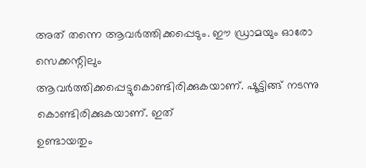അത് തന്നെ ആവർത്തിക്കപ്പെടും. ഈ ഡ്രാമയും ഓരോ സെക്കന്റിലും
ആവർത്തിക്കപ്പെട്ടുകൊണ്ടിരിക്കുകയാണ്. ഷൂട്ടിങ്ങ് നടന്നു കൊണ്ടിരിക്കുകയാണ്. ഇത്
ഉണ്ടായതും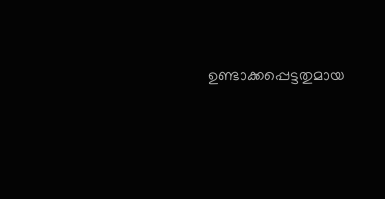ഉണ്ടാക്കപ്പെട്ടതുമായ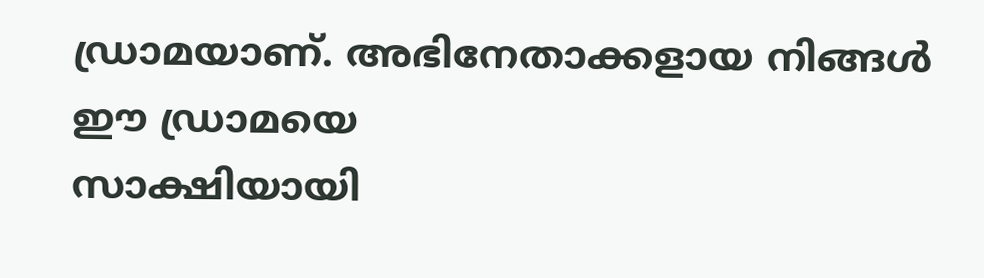ഡ്രാമയാണ്. അഭിനേതാക്കളായ നിങ്ങൾ ഈ ഡ്രാമയെ
സാക്ഷിയായി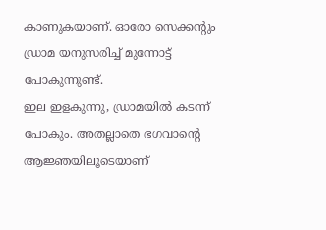കാണുകയാണ്. ഓരോ സെക്കന്റും ഡ്രാമ യനുസരിച്ച് മുന്നോട്ട് പോകുന്നുണ്ട്.
ഇല ഇളകുന്നു, ഡ്രാമയിൽ കടന്ന് പോകും. അതല്ലാതെ ഭഗവാന്റെ ആജ്ഞയിലൂടെയാണ്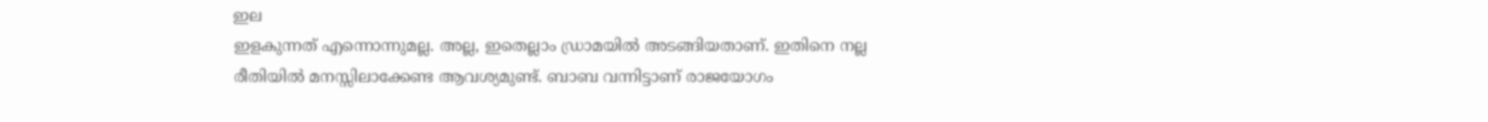ഇല
ഇളകുന്നത് എന്നൊന്നുമല്ല. അല്ല, ഇതെല്ലാം ഡ്രാമയിൽ അടങ്ങിയതാണ്. ഇതിനെ നല്ല
രീതിയിൽ മനസ്സിലാക്കേണ്ട ആവശ്യമുണ്ട്. ബാബ വന്നിട്ടാണ് രാജയോഗം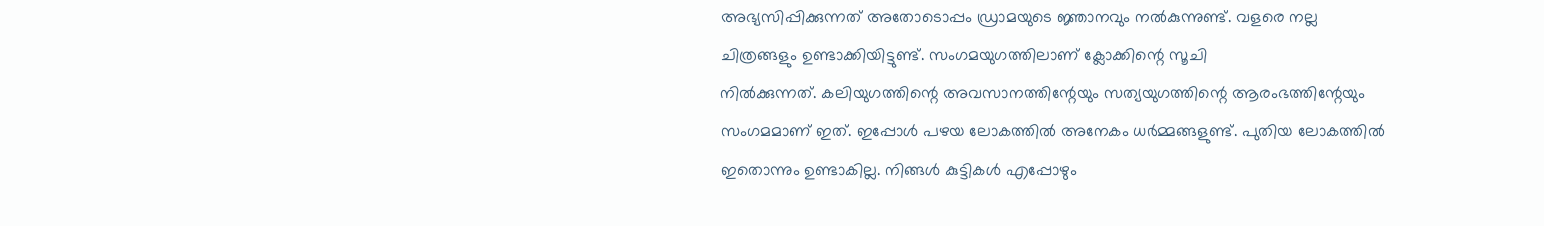അഭ്യസിപ്പിക്കുന്നത് അതോടൊപ്പം ഡ്രാമയുടെ ജ്ഞാനവും നൽകുന്നുണ്ട്. വളരെ നല്ല
ചിത്രങ്ങളും ഉണ്ടാക്കിയിട്ടുണ്ട്. സംഗമയുഗത്തിലാണ് ക്ലോക്കിന്റെ സൂചി
നിൽക്കുന്നത്. കലിയുഗത്തിന്റെ അവസാനത്തിന്റേയും സത്യയുഗത്തിന്റെ ആരംഭത്തിന്റേയും
സംഗമമാണ് ഇത്. ഇപ്പോൾ പഴയ ലോകത്തിൽ അനേകം ധർമ്മങ്ങളുണ്ട്. പുതിയ ലോകത്തിൽ
ഇതൊന്നും ഉണ്ടാകില്ല. നിങ്ങൾ കുട്ടികൾ എപ്പോഴും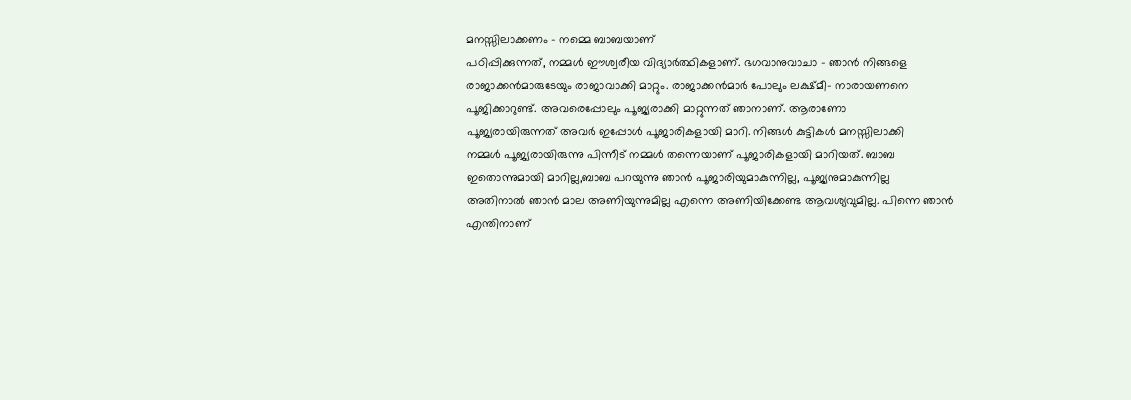മനസ്സിലാക്കണം - നമ്മെ ബാബയാണ്
പഠിപ്പിക്കുന്നത്, നമ്മൾ ഈശ്വരീയ വിദ്യാർത്ഥികളാണ്. ഭഗവാനുവാചാ - ഞാൻ നിങ്ങളെ
രാജാക്കൻമാരുടേയും രാജാവാക്കി മാറ്റും. രാജാക്കൻമാർ പോലും ലക്ഷ്മീ- നാരായണനെ
പൂജിക്കാറുണ്ട്. അവരെപ്പോലും പൂജ്യരാക്കി മാറ്റുന്നത് ഞാനാണ്. ആരാണോ
പൂജ്യരായിരുന്നത് അവർ ഇപ്പോൾ പൂജാരികളായി മാറി. നിങ്ങൾ കുട്ടികൾ മനസ്സിലാക്കി
നമ്മൾ പൂജ്യരായിരുന്നു പിന്നീട് നമ്മൾ തന്നെയാണ് പൂജാരികളായി മാറിയത്. ബാബ
ഇതൊന്നുമായി മാറില്ല,ബാബ പറയുന്നു ഞാൻ പൂജാരിയുമാകുന്നില്ല, പൂജ്യനുമാകുന്നില്ല
അതിനാൽ ഞാൻ മാല അണിയുന്നുമില്ല എന്നെ അണിയിക്കേണ്ട ആവശ്യവുമില്ല. പിന്നെ ഞാൻ
എന്തിനാണ്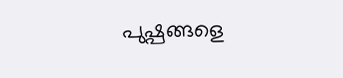പുഷ്പങ്ങളെ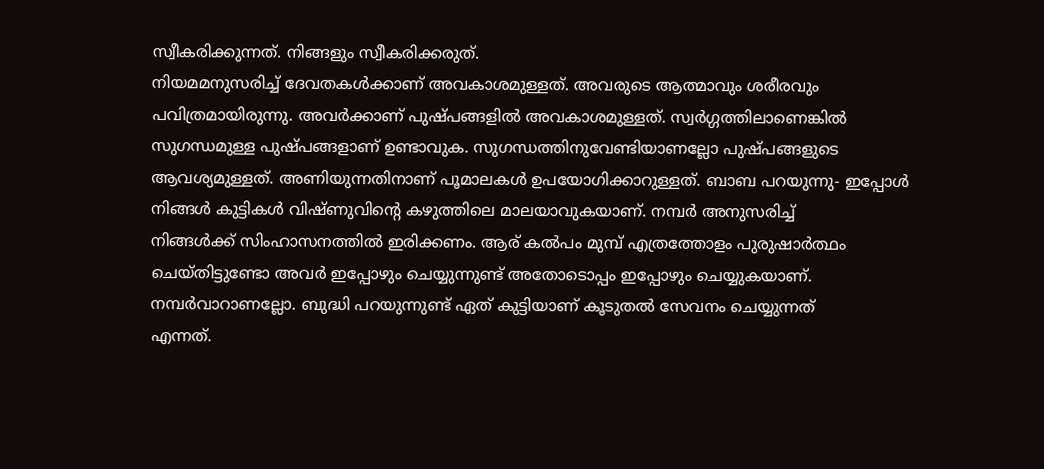സ്വീകരിക്കുന്നത്. നിങ്ങളും സ്വീകരിക്കരുത്.
നിയമമനുസരിച്ച് ദേവതകൾക്കാണ് അവകാശമുള്ളത്. അവരുടെ ആത്മാവും ശരീരവും
പവിത്രമായിരുന്നു. അവർക്കാണ് പുഷ്പങ്ങളിൽ അവകാശമുള്ളത്. സ്വർഗ്ഗത്തിലാണെങ്കിൽ
സുഗന്ധമുള്ള പുഷ്പങ്ങളാണ് ഉണ്ടാവുക. സുഗന്ധത്തിനുവേണ്ടിയാണല്ലോ പുഷ്പങ്ങളുടെ
ആവശ്യമുള്ളത്. അണിയുന്നതിനാണ് പൂമാലകൾ ഉപയോഗിക്കാറുള്ളത്. ബാബ പറയുന്നു- ഇപ്പോൾ
നിങ്ങൾ കുട്ടികൾ വിഷ്ണുവിന്റെ കഴുത്തിലെ മാലയാവുകയാണ്. നമ്പർ അനുസരിച്ച്
നിങ്ങൾക്ക് സിംഹാസനത്തിൽ ഇരിക്കണം. ആര് കൽപം മുമ്പ് എത്രത്തോളം പുരുഷാർത്ഥം
ചെയ്തിട്ടുണ്ടോ അവർ ഇപ്പോഴും ചെയ്യുന്നുണ്ട് അതോടൊപ്പം ഇപ്പോഴും ചെയ്യുകയാണ്.
നമ്പർവാറാണല്ലോ. ബുദ്ധി പറയുന്നുണ്ട് ഏത് കുട്ടിയാണ് കൂടുതൽ സേവനം ചെയ്യുന്നത്
എന്നത്.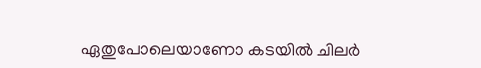ഏതുപോലെയാണോ കടയിൽ ചിലർ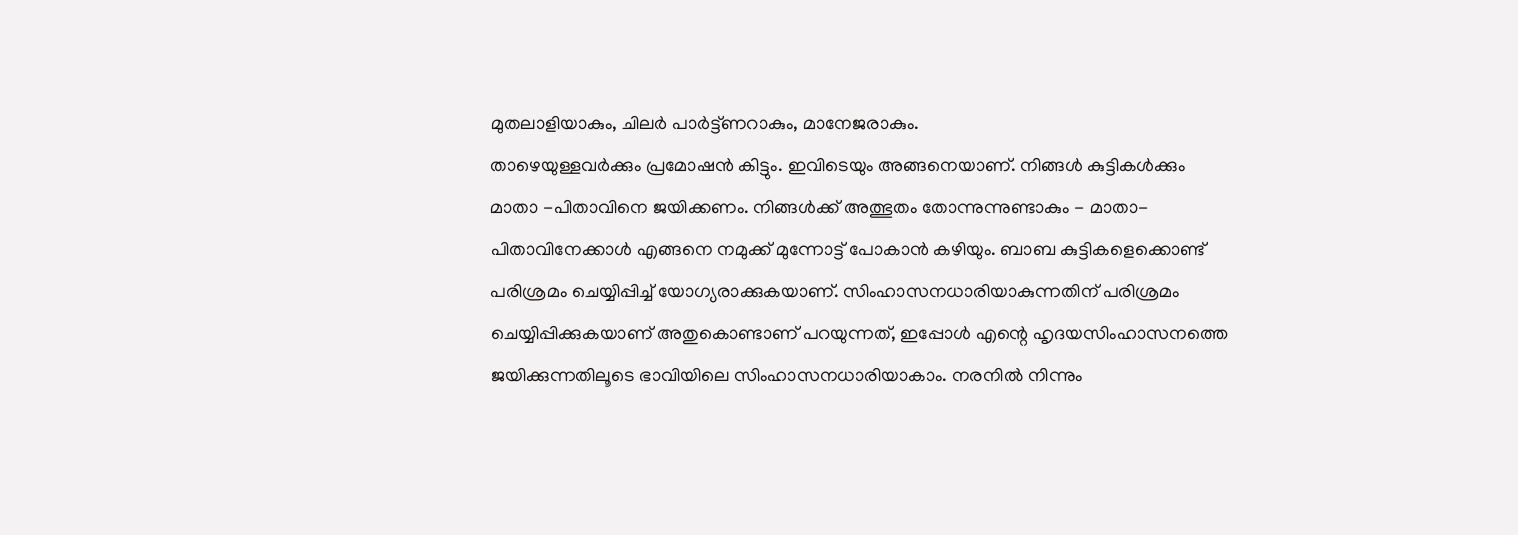മുതലാളിയാകും, ചിലർ പാർട്ട്ണറാകും, മാനേജരാകും.
താഴെയുള്ളവർക്കും പ്രമോഷൻ കിട്ടും. ഇവിടെയും അങ്ങനെയാണ്. നിങ്ങൾ കുട്ടികൾക്കും
മാതാ -പിതാവിനെ ജയിക്കണം. നിങ്ങൾക്ക് അത്ഭുതം തോന്നുന്നുണ്ടാകും - മാതാ-
പിതാവിനേക്കാൾ എങ്ങനെ നമുക്ക് മുന്നോട്ട് പോകാൻ കഴിയും. ബാബ കുട്ടികളെക്കൊണ്ട്
പരിശ്രമം ചെയ്യിപ്പിച്ച് യോഗ്യരാക്കുകയാണ്. സിംഹാസനധാരിയാകുന്നതിന് പരിശ്രമം
ചെയ്യിപ്പിക്കുകയാണ് അതുകൊണ്ടാണ് പറയുന്നത്, ഇപ്പോൾ എന്റെ ഹൃദയസിംഹാസനത്തെ
ജയിക്കുന്നതിലൂടെ ഭാവിയിലെ സിംഹാസനധാരിയാകാം. നരനിൽ നിന്നും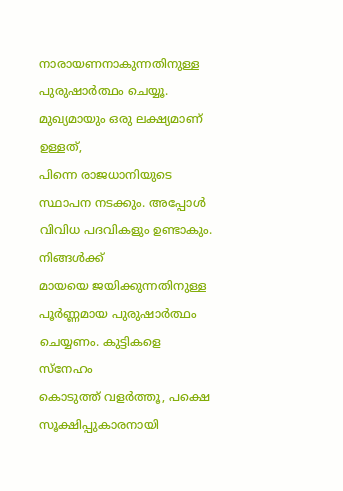നാരായണനാകുന്നതിനുള്ള പുരുഷാർത്ഥം ചെയ്യൂ. മുഖ്യമായും ഒരു ലക്ഷ്യമാണ് ഉള്ളത്,
പിന്നെ രാജധാനിയുടെ സ്ഥാപന നടക്കും. അപ്പോൾ വിവിധ പദവികളും ഉണ്ടാകും. നിങ്ങൾക്ക്
മായയെ ജയിക്കുന്നതിനുള്ള പൂർണ്ണമായ പുരുഷാർത്ഥം ചെയ്യണം. കുട്ടികളെ സ്നേഹം
കൊടുത്ത് വളർത്തൂ, പക്ഷെ സൂക്ഷിപ്പുകാരനായി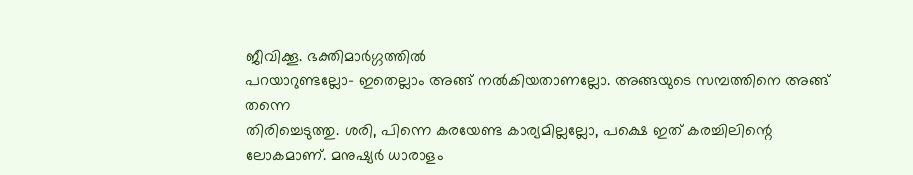ജീവിക്കൂ. ഭക്തിമാർഗ്ഗത്തിൽ
പറയാറുണ്ടല്ലോ- ഇതെല്ലാം അങ്ങ് നൽകിയതാണല്ലോ. അങ്ങയുടെ സമ്പത്തിനെ അങ്ങ് തന്നെ
തിരിച്ചെടുത്തു. ശരി, പിന്നെ കരയേണ്ട കാര്യമില്ലല്ലോ, പക്ഷെ ഇത് കരച്ചിലിന്റെ
ലോകമാണ്. മനുഷ്യർ ധാരാളം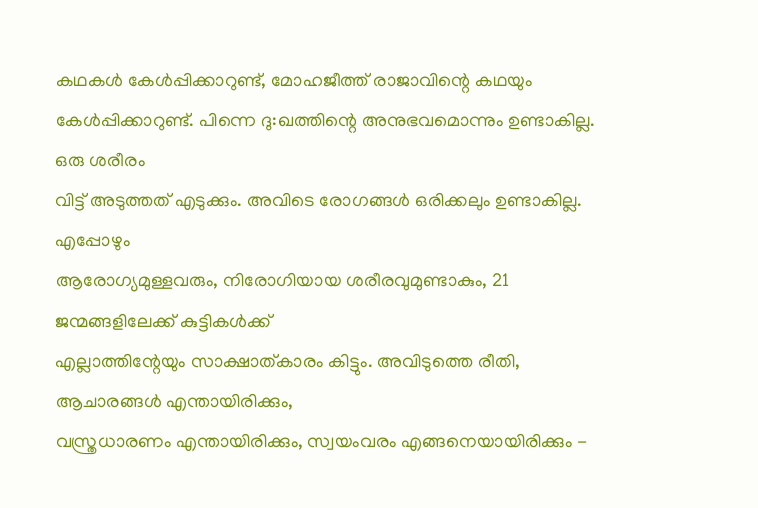കഥകൾ കേൾപ്പിക്കാറുണ്ട്, മോഹജീത്ത് രാജാവിന്റെ കഥയും
കേൾപ്പിക്കാറുണ്ട്. പിന്നെ ദു:ഖത്തിന്റെ അനുഭവമൊന്നും ഉണ്ടാകില്ല. ഒരു ശരീരം
വിട്ട് അടുത്തത് എടുക്കും. അവിടെ രോഗങ്ങൾ ഒരിക്കലും ഉണ്ടാകില്ല. എപ്പോഴും
ആരോഗ്യമുള്ളവരും, നിരോഗിയായ ശരീരവുമുണ്ടാകും, 21 ജന്മങ്ങളിലേക്ക് കുട്ടികൾക്ക്
എല്ലാത്തിന്റേയും സാക്ഷാത്കാരം കിട്ടും. അവിടുത്തെ രീതി, ആചാരങ്ങൾ എന്തായിരിക്കും,
വസ്ത്രധാരണം എന്തായിരിക്കും, സ്വയംവരം എങ്ങനെയായിരിക്കും -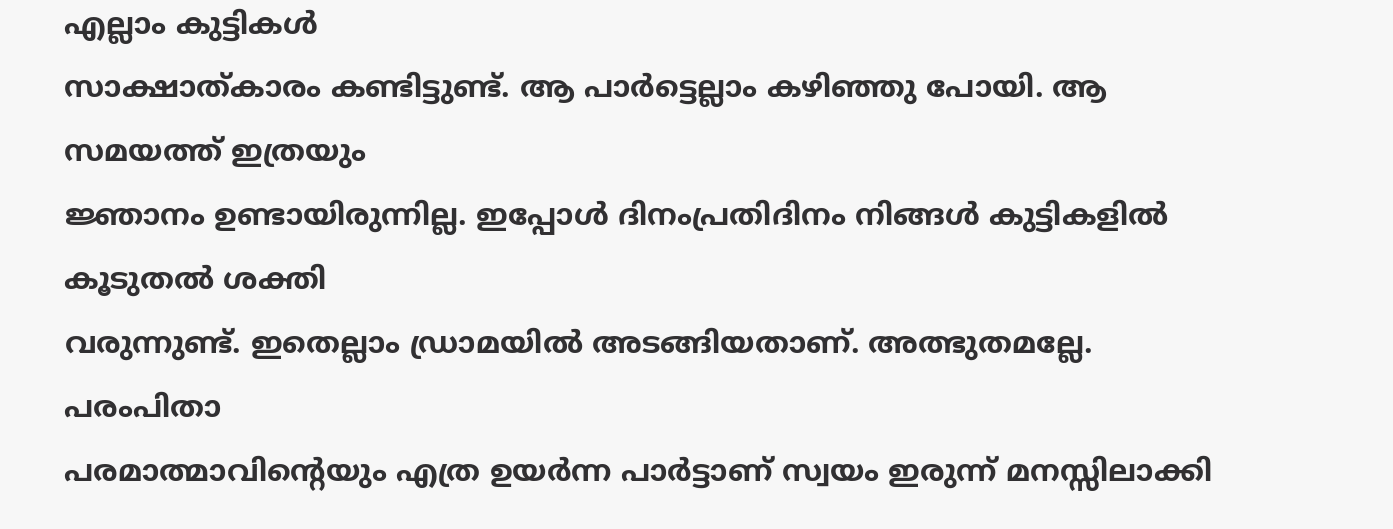എല്ലാം കുട്ടികൾ
സാക്ഷാത്കാരം കണ്ടിട്ടുണ്ട്. ആ പാർട്ടെല്ലാം കഴിഞ്ഞു പോയി. ആ സമയത്ത് ഇത്രയും
ജ്ഞാനം ഉണ്ടായിരുന്നില്ല. ഇപ്പോൾ ദിനംപ്രതിദിനം നിങ്ങൾ കുട്ടികളിൽ കൂടുതൽ ശക്തി
വരുന്നുണ്ട്. ഇതെല്ലാം ഡ്രാമയിൽ അടങ്ങിയതാണ്. അത്ഭുതമല്ലേ. പരംപിതാ
പരമാത്മാവിന്റെയും എത്ര ഉയർന്ന പാർട്ടാണ് സ്വയം ഇരുന്ന് മനസ്സിലാക്കി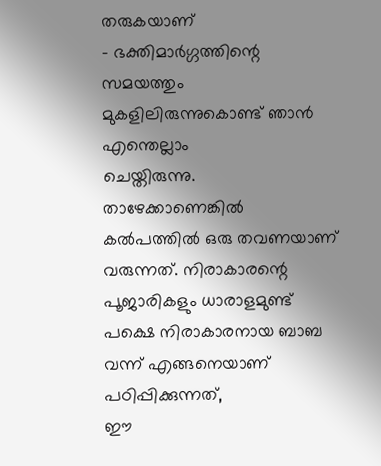തരുകയാണ്
- ഭക്തിമാർഗ്ഗത്തിന്റെ സമയത്തും മുകളിലിരുന്നുകൊണ്ട് ഞാൻ എന്തെല്ലാം
ചെയ്തിരുന്നു. താഴേക്കാണെങ്കിൽ കൽപത്തിൽ ഒരു തവണയാണ് വരുന്നത്. നിരാകാരന്റെ
പൂജാരികളും ധാരാളമുണ്ട് പക്ഷെ നിരാകാരനായ ബാബ വന്ന് എങ്ങനെയാണ് പഠിപ്പിക്കുന്നത്,
ഈ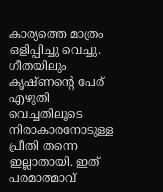കാര്യത്തെ മാത്രം ഒളിപ്പിച്ചു വെച്ചു. ഗീതയിലും കൃഷ്ണന്റെ പേര് എഴുതി
വെച്ചതിലൂടെ നിരാകാരനോടുള്ള പ്രീതി തന്നെ ഇല്ലാതായി. ഇത് പരമാത്മാവ്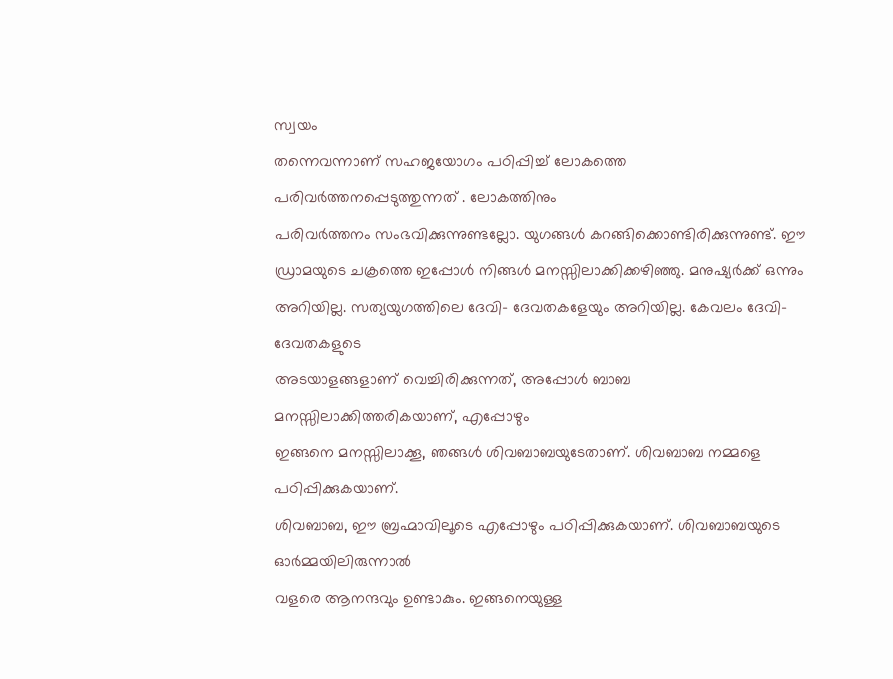സ്വയം
തന്നെവന്നാണ് സഹജയോഗം പഠിപ്പിച്ച് ലോകത്തെ പരിവർത്തനപ്പെടുത്തുന്നത് . ലോകത്തിനും
പരിവർത്തനം സംഭവിക്കുന്നുണ്ടല്ലോ. യുഗങ്ങൾ കറങ്ങിക്കൊണ്ടിരിക്കുന്നുണ്ട്. ഈ
ഡ്രാമയുടെ ചക്രത്തെ ഇപ്പോൾ നിങ്ങൾ മനസ്സിലാക്കിക്കഴിഞ്ഞു. മനുഷ്യർക്ക് ഒന്നും
അറിയില്ല. സത്യയുഗത്തിലെ ദേവി- ദേവതകളേയും അറിയില്ല. കേവലം ദേവി- ദേവതകളുടെ
അടയാളങ്ങളാണ് വെച്ചിരിക്കുന്നത്, അപ്പോൾ ബാബ മനസ്സിലാക്കിത്തരികയാണ്, എപ്പോഴും
ഇങ്ങനെ മനസ്സിലാക്കൂ, ഞങ്ങൾ ശിവബാബയുടേതാണ്. ശിവബാബ നമ്മളെ പഠിപ്പിക്കുകയാണ്.
ശിവബാബ, ഈ ബ്രഹ്മാവിലൂടെ എപ്പോഴും പഠിപ്പിക്കുകയാണ്. ശിവബാബയുടെ ഓർമ്മയിലിരുന്നാൽ
വളരെ ആനന്ദവും ഉണ്ടാകും. ഇങ്ങനെയുള്ള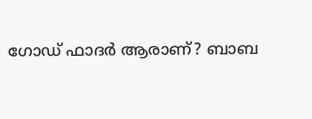ഗോഡ് ഫാദർ ആരാണ്? ബാബ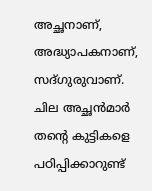അച്ഛനാണ്,
അദ്ധ്യാപകനാണ്, സദ്ഗുരുവാണ്. ചില അച്ഛൻമാർ തന്റെ കുട്ടികളെ പഠിപ്പിക്കാറുണ്ട്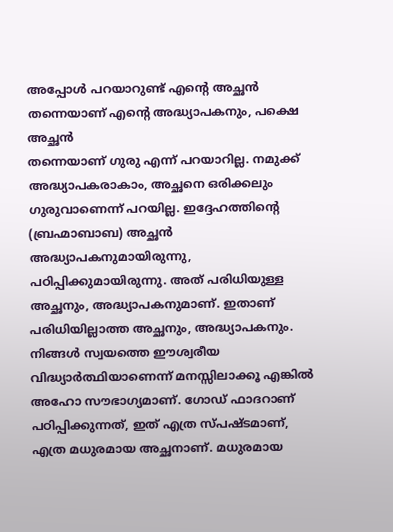അപ്പോൾ പറയാറുണ്ട് എന്റെ അച്ഛൻ തന്നെയാണ് എന്റെ അദ്ധ്യാപകനും, പക്ഷെ അച്ഛൻ
തന്നെയാണ് ഗുരു എന്ന് പറയാറില്ല. നമുക്ക് അദ്ധ്യാപകരാകാം, അച്ഛനെ ഒരിക്കലും
ഗുരുവാണെന്ന് പറയില്ല. ഇദ്ദേഹത്തിന്റെ (ബ്രഹ്മാബാബ) അച്ഛൻ അദ്ധ്യാപകനുമായിരുന്നു,
പഠിപ്പിക്കുമായിരുന്നു. അത് പരിധിയുള്ള അച്ഛനും, അദ്ധ്യാപകനുമാണ്. ഇതാണ്
പരിധിയില്ലാത്ത അച്ഛനും, അദ്ധ്യാപകനും. നിങ്ങൾ സ്വയത്തെ ഈശ്വരീയ
വിദ്ധ്യാർത്ഥിയാണെന്ന് മനസ്സിലാക്കൂ എങ്കിൽ അഹോ സൗഭാഗ്യമാണ്. ഗോഡ് ഫാദറാണ്
പഠിപ്പിക്കുന്നത്, ഇത് എത്ര സ്പഷ്ടമാണ്, എത്ര മധുരമായ അച്ഛനാണ്. മധുരമായ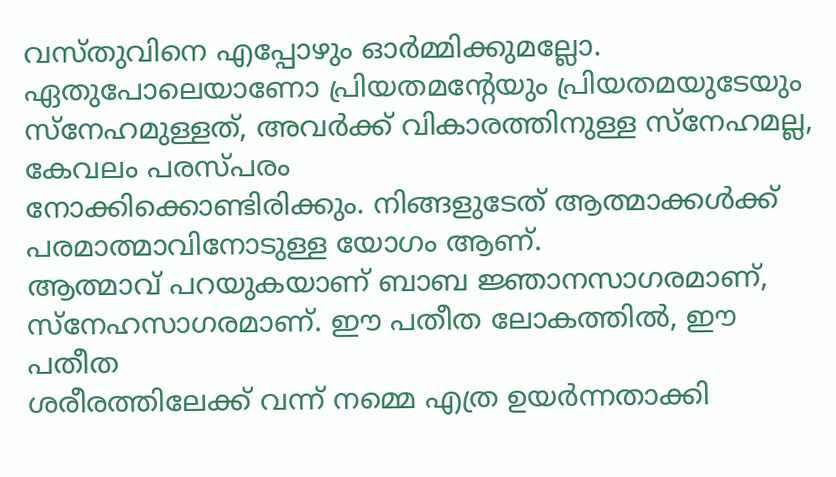വസ്തുവിനെ എപ്പോഴും ഓർമ്മിക്കുമല്ലോ. ഏതുപോലെയാണോ പ്രിയതമന്റേയും പ്രിയതമയുടേയും
സ്നേഹമുള്ളത്, അവർക്ക് വികാരത്തിനുള്ള സ്നേഹമല്ല, കേവലം പരസ്പരം
നോക്കിക്കൊണ്ടിരിക്കും. നിങ്ങളുടേത് ആത്മാക്കൾക്ക് പരമാത്മാവിനോടുള്ള യോഗം ആണ്.
ആത്മാവ് പറയുകയാണ് ബാബ ജ്ഞാനസാഗരമാണ്, സ്നേഹസാഗരമാണ്. ഈ പതീത ലോകത്തിൽ, ഈ പതീത
ശരീരത്തിലേക്ക് വന്ന് നമ്മെ എത്ര ഉയർന്നതാക്കി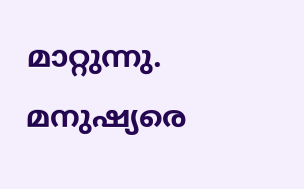മാറ്റുന്നു. മനുഷ്യരെ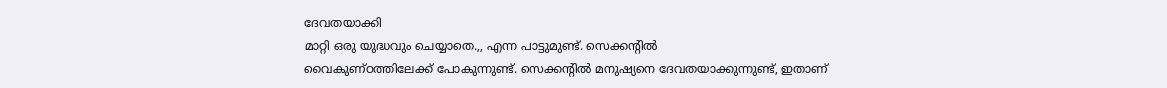ദേവതയാക്കി
മാറ്റി ഒരു യുദ്ധവും ചെയ്യാതെ.,, എന്ന പാട്ടുമുണ്ട്. സെക്കന്റിൽ
വൈകുണ്ഠത്തിലേക്ക് പോകുന്നുണ്ട്. സെക്കന്റിൽ മനുഷ്യനെ ദേവതയാക്കുന്നുണ്ട്, ഇതാണ്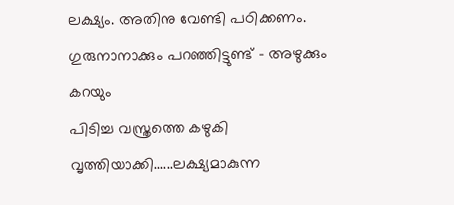ലക്ഷ്യം. അതിനു വേണ്ടി പഠിക്കണം. ഗുരുനാനാക്കും പറഞ്ഞിട്ടുണ്ട് - അഴുക്കും കറയും
പിടിച്ച വസ്ത്രത്തെ കഴുകി വൃത്തിയാക്കി......ലക്ഷ്യമാകുന്ന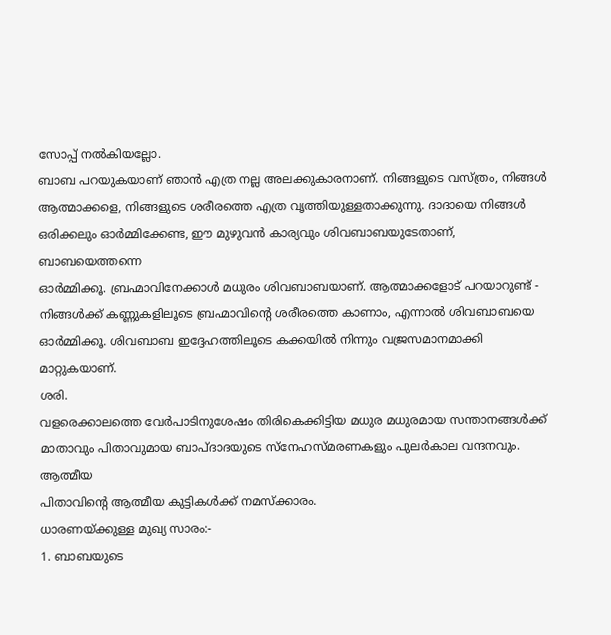സോപ്പ് നൽകിയല്ലോ.
ബാബ പറയുകയാണ് ഞാൻ എത്ര നല്ല അലക്കുകാരനാണ്. നിങ്ങളുടെ വസ്ത്രം, നിങ്ങൾ
ആത്മാക്കളെ, നിങ്ങളുടെ ശരീരത്തെ എത്ര വൃത്തിയുള്ളതാക്കുന്നു. ദാദായെ നിങ്ങൾ
ഒരിക്കലും ഓർമ്മിക്കേണ്ട, ഈ മുഴുവൻ കാര്യവും ശിവബാബയുടേതാണ്, ബാബയെത്തന്നെ
ഓർമ്മിക്കൂ. ബ്രഹ്മാവിനേക്കാൾ മധുരം ശിവബാബയാണ്. ആത്മാക്കളോട് പറയാറുണ്ട് -
നിങ്ങൾക്ക് കണ്ണുകളിലൂടെ ബ്രഹ്മാവിന്റെ ശരീരത്തെ കാണാം, എന്നാൽ ശിവബാബയെ
ഓർമ്മിക്കൂ. ശിവബാബ ഇദ്ദേഹത്തിലൂടെ കക്കയിൽ നിന്നും വജ്രസമാനമാക്കി മാറ്റുകയാണ്.
ശരി.
വളരെക്കാലത്തെ വേർപാടിനുശേഷം തിരികെക്കിട്ടിയ മധുര മധുരമായ സന്താനങ്ങൾക്ക്
മാതാവും പിതാവുമായ ബാപ്ദാദയുടെ സ്നേഹസ്മരണകളും പുലർകാല വന്ദനവും. ആത്മീയ
പിതാവിന്റെ ആത്മീയ കുട്ടികൾക്ക് നമസ്ക്കാരം.
ധാരണയ്ക്കുള്ള മുഖ്യ സാരം:-
1. ബാബയുടെ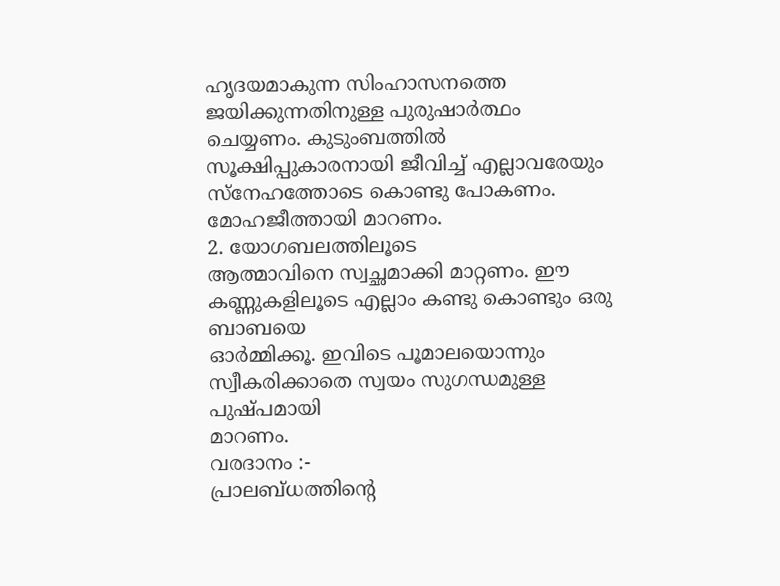ഹൃദയമാകുന്ന സിംഹാസനത്തെ ജയിക്കുന്നതിനുള്ള പുരുഷാർത്ഥം ചെയ്യണം. കുടുംബത്തിൽ
സൂക്ഷിപ്പുകാരനായി ജീവിച്ച് എല്ലാവരേയും സ്നേഹത്തോടെ കൊണ്ടു പോകണം.
മോഹജീത്തായി മാറണം.
2. യോഗബലത്തിലൂടെ
ആത്മാവിനെ സ്വച്ഛമാക്കി മാറ്റണം. ഈ കണ്ണുകളിലൂടെ എല്ലാം കണ്ടു കൊണ്ടും ഒരു ബാബയെ
ഓർമ്മിക്കൂ. ഇവിടെ പൂമാലയൊന്നും സ്വീകരിക്കാതെ സ്വയം സുഗന്ധമുള്ള പുഷ്പമായി
മാറണം.
വരദാനം :-
പ്രാലബ്ധത്തിന്റെ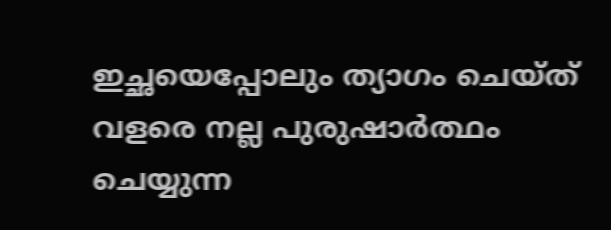ഇച്ഛയെപ്പോലും ത്യാഗം ചെയ്ത് വളരെ നല്ല പുരുഷാർത്ഥം ചെയ്യുന്ന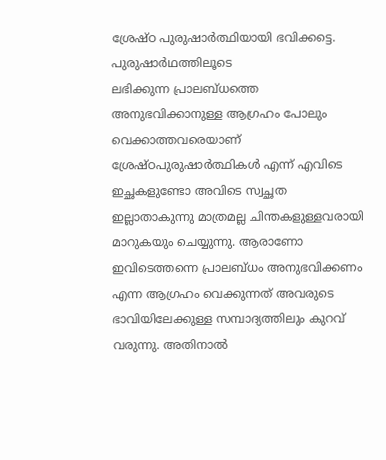ശ്രേഷ്ഠ പുരുഷാർത്ഥിയായി ഭവിക്കട്ടെ.
പുരുഷാർഥത്തിലൂടെ
ലഭിക്കുന്ന പ്രാലബ്ധത്തെ അനുഭവിക്കാനുള്ള ആഗ്രഹം പോലും വെക്കാത്തവരെയാണ്
ശ്രേഷ്ഠപുരുഷാർത്ഥികൾ എന്ന് എവിടെ ഇച്ഛകളുണ്ടോ അവിടെ സ്വച്ഛത
ഇല്ലാതാകുന്നു മാത്രമല്ല ചിന്തകളുള്ളവരായി മാറുകയും ചെയ്യുന്നു. ആരാണോ
ഇവിടെത്തന്നെ പ്രാലബ്ധം അനുഭവിക്കണം എന്ന ആഗ്രഹം വെക്കുന്നത് അവരുടെ
ഭാവിയിലേക്കുള്ള സമ്പാദ്യത്തിലും കുറവ് വരുന്നു. അതിനാൽ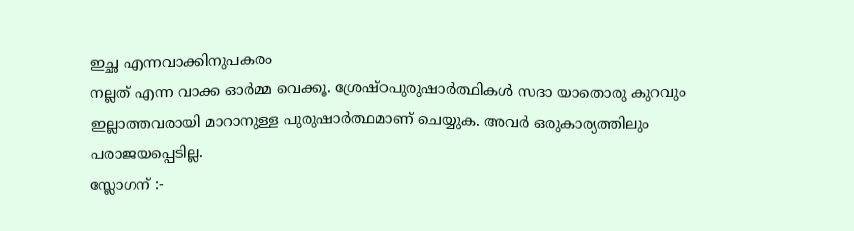ഇച്ഛ എന്നവാക്കിനുപകരം
നല്ലത് എന്ന വാക്ക ഓർമ്മ വെക്കൂ. ശ്രേഷ്ഠപുരുഷാർത്ഥികൾ സദാ യാതൊരു കുറവും
ഇല്ലാത്തവരായി മാറാനുള്ള പുരുഷാർത്ഥമാണ് ചെയ്യുക. അവർ ഒരുകാര്യത്തിലും
പരാജയപ്പെടില്ല.
സ്ലോഗന് :-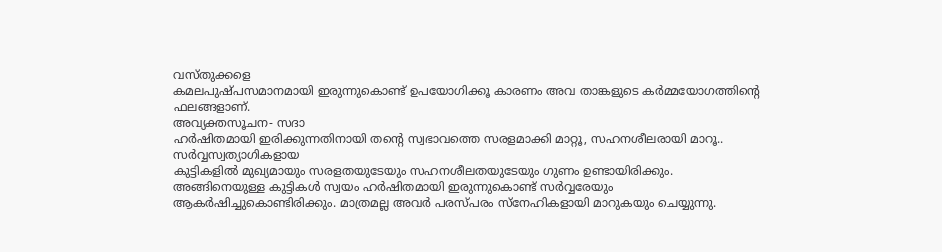വസ്തുക്കളെ
കമലപുഷ്പസമാനമായി ഇരുന്നുകൊണ്ട് ഉപയോഗിക്കൂ കാരണം അവ താങ്കളുടെ കർമ്മയോഗത്തിന്റെ
ഫലങ്ങളാണ്.
അവ്യക്തസൂചന- സദാ
ഹർഷിതമായി ഇരിക്കുന്നതിനായി തന്റെ സ്വഭാവത്തെ സരളമാക്കി മാറ്റൂ, സഹനശീലരായി മാറൂ..
സർവ്വസ്വത്യാഗികളായ
കുട്ടികളിൽ മുഖ്യമായും സരളതയുടേയും സഹനശീലതയുടേയും ഗുണം ഉണ്ടായിരിക്കും.
അങ്ങിനെയുള്ള കുട്ടികൾ സ്വയം ഹർഷിതമായി ഇരുന്നുകൊണ്ട് സർവ്വരേയും
ആകർഷിച്ചുകൊണ്ടിരിക്കും. മാത്രമല്ല അവർ പരസ്പരം സ്നേഹികളായി മാറുകയും ചെയ്യുന്നു.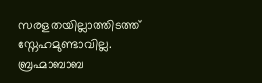സരളതയില്ലാത്തിടത്ത് സ്നേഹമുണ്ടാവില്ല. ബ്രഹ്മാബാബ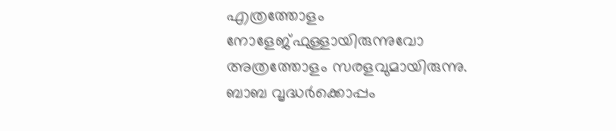എത്രത്തോളം
നോളേജ്ഫുള്ളായിരുന്നുവോ അത്രത്തോളം സരളവുമായിരുന്നു. ബാബ വൃദ്ധർക്കൊപ്പം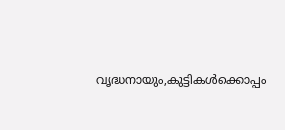വൃദ്ധനായും,കുട്ടികൾക്കൊപ്പം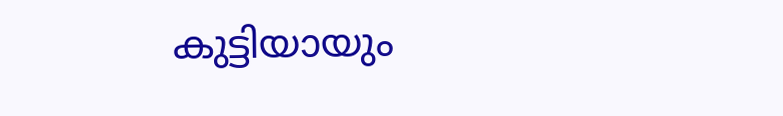കുട്ടിയായും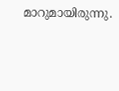മാറുമായിരുന്നു.